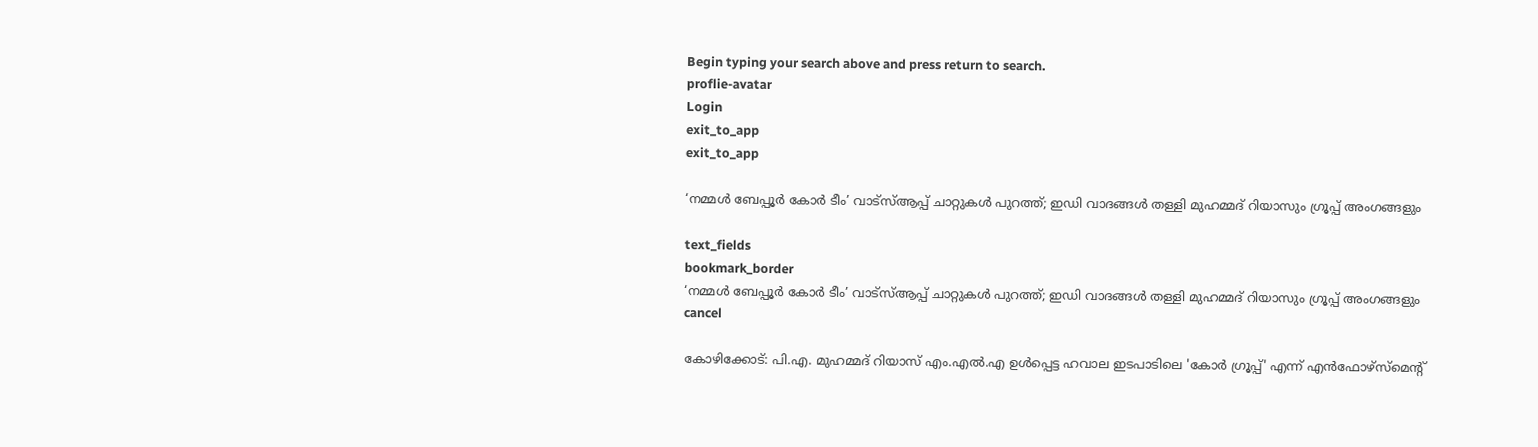Begin typing your search above and press return to search.
proflie-avatar
Login
exit_to_app
exit_to_app

‘നമ്മൾ ബേപ്പൂർ കോർ ടീം’ വാട്‌സ്ആപ്പ് ചാറ്റുകൾ പുറത്ത്; ഇഡി വാദങ്ങൾ തള്ളി മുഹമ്മദ് റിയാസും ഗ്രൂപ്പ് അംഗങ്ങളും

text_fields
bookmark_border
‘നമ്മൾ ബേപ്പൂർ കോർ ടീം’ വാട്‌സ്ആപ്പ് ചാറ്റുകൾ പുറത്ത്; ഇഡി വാദങ്ങൾ തള്ളി മുഹമ്മദ് റിയാസും ഗ്രൂപ്പ് അംഗങ്ങളും
cancel

കോഴിക്കോട്: പി.എ. മുഹമ്മദ് റിയാസ് എം.എൽ.എ ഉൾപ്പെട്ട ഹവാല ഇടപാടിലെ 'കോർ ഗ്രൂപ്പ്' എന്ന് എൻഫോഴ്സ്മെന്റ്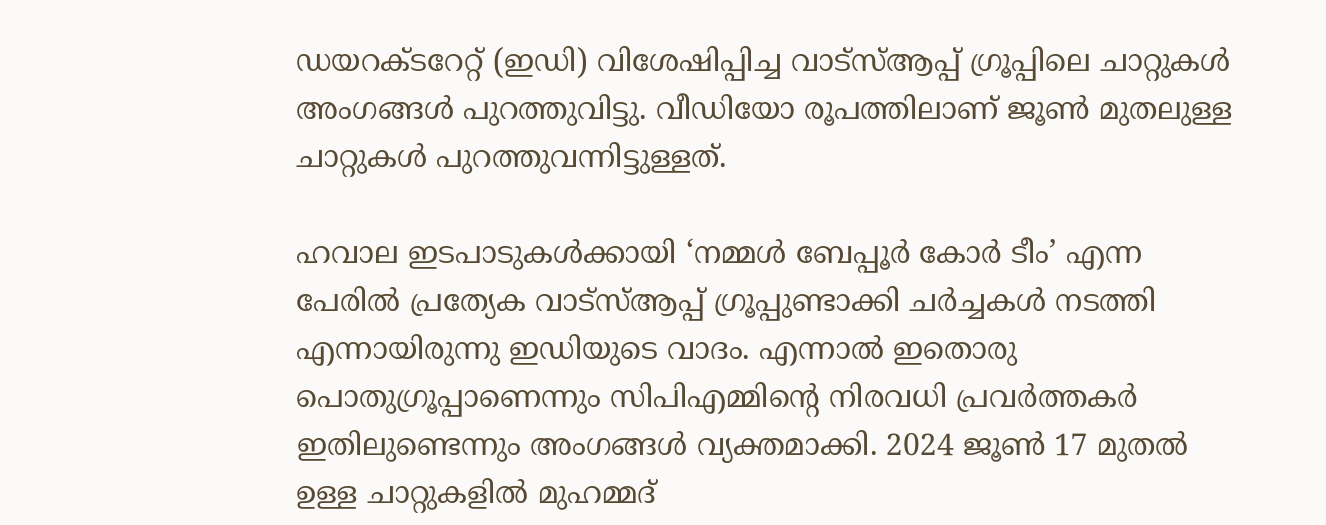ഡയറക്ടറേറ്റ് (ഇഡി) വിശേഷിപ്പിച്ച വാട്‌സ്ആപ്പ് ഗ്രൂപ്പിലെ ചാറ്റുകൾ അംഗങ്ങൾ പുറത്തുവിട്ടു. വീഡിയോ രൂപത്തിലാണ് ജൂൺ മുതലുള്ള ചാറ്റുകൾ പുറത്തുവന്നിട്ടുള്ളത്.

ഹവാല ഇടപാടുകൾക്കായി ‘നമ്മൾ ബേപ്പൂർ കോർ ടീം’ എന്ന പേരിൽ പ്രത്യേക വാട്‌സ്ആപ്പ് ഗ്രൂപ്പുണ്ടാക്കി ചർച്ചകൾ നടത്തി എന്നായിരുന്നു ഇഡിയുടെ വാദം. എന്നാൽ ഇതൊരു പൊതുഗ്രൂപ്പാണെന്നും സിപിഎമ്മിന്റെ നിരവധി പ്രവർത്തകർ ഇതിലുണ്ടെന്നും അംഗങ്ങൾ വ്യക്തമാക്കി. 2024 ജൂൺ 17 മുതൽ ഉള്ള ചാറ്റുകളിൽ മുഹമ്മദ്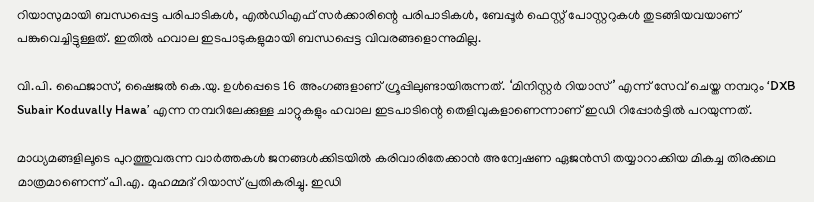റിയാസുമായി ബന്ധപ്പെട്ട പരിപാടികൾ, എൽഡിഎഫ് സർക്കാരിന്റെ പരിപാടികൾ, ബേപ്പൂർ ഫെസ്റ്റ് പോസ്റ്ററുകൾ തുടങ്ങിയവയാണ് പങ്കുവെച്ചിട്ടുള്ളത്. ഇതിൽ ഹവാല ഇടപാടുകളുമായി ബന്ധപ്പെട്ട വിവരങ്ങളൊന്നുമില്ല.

വി.പി. ഫൈജാസ്, ഷൈജൽ കെ.യു. ഉൾപ്പെടെ 16 അംഗങ്ങളാണ് ഗ്രൂപ്പിലുണ്ടായിരുന്നത്. ‘മിനിസ്റ്റർ റിയാസ്’ എന്ന് സേവ് ചെയ്ത നമ്പറും ‘DXB Subair Koduvally Hawa’ എന്ന നമ്പറിലേക്കുള്ള ചാറ്റുകളും ഹവാല ഇടപാടിന്റെ തെളിവുകളാണെന്നാണ് ഇഡി റിപ്പോർട്ടിൽ പറയുന്നത്.

മാധ്യമങ്ങളിലൂടെ പുറത്തുവരുന്ന വാർത്തകൾ ജനങ്ങൾക്കിടയിൽ കരിവാരിതേക്കാൻ അന്വേഷണ ഏജൻസി തയ്യാറാക്കിയ മികച്ച തിരക്കഥ മാത്രമാണെന്ന് പി.എ. മുഹമ്മദ് റിയാസ് പ്രതികരിച്ചു. ഇഡി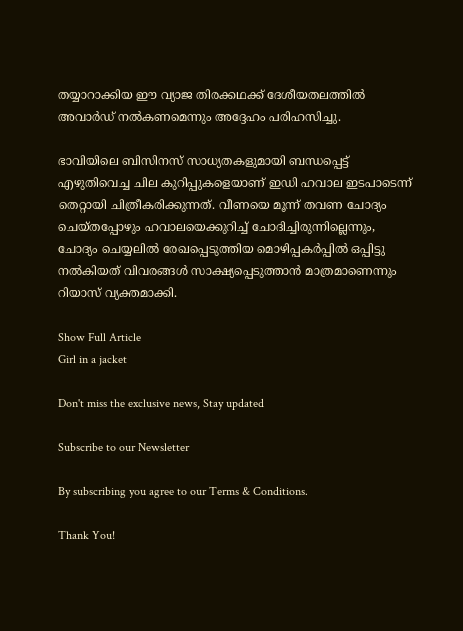തയ്യാറാക്കിയ ഈ വ്യാജ തിരക്കഥക്ക് ദേശീയതലത്തിൽ അവാർഡ് നൽകണമെന്നും അദ്ദേഹം പരിഹസിച്ചു.

ഭാവിയിലെ ബിസിനസ് സാധ്യതകളുമായി ബന്ധപ്പെട്ട് എഴുതിവെച്ച ചില കുറിപ്പുകളെയാണ് ഇഡി ഹവാല ഇടപാടെന്ന് തെറ്റായി ചിത്രീകരിക്കുന്നത്. വീണയെ മൂന്ന് തവണ ചോദ്യം ചെയ്തപ്പോഴും ഹവാലയെക്കുറിച്ച് ചോദിച്ചിരുന്നില്ലെന്നും, ചോദ്യം ചെയ്യലിൽ രേഖപ്പെടുത്തിയ മൊഴിപ്പകർപ്പിൽ ഒപ്പിട്ടു നൽകിയത് വിവരങ്ങൾ സാക്ഷ്യപ്പെടുത്താൻ മാത്രമാണെന്നും റിയാസ് വ്യക്തമാക്കി.

Show Full Article
Girl in a jacket

Don't miss the exclusive news, Stay updated

Subscribe to our Newsletter

By subscribing you agree to our Terms & Conditions.

Thank You!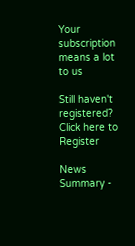Your subscription means a lot to us

Still haven't registered? Click here to Register

News Summary -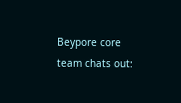Beypore core team chats out: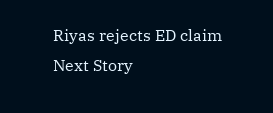Riyas rejects ED claim
Next Story